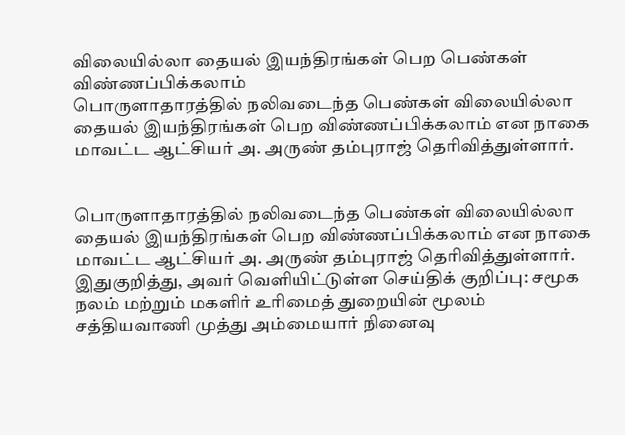விலையில்லா தையல் இயந்திரங்கள் பெற பெண்கள் விண்ணப்பிக்கலாம்
பொருளாதாரத்தில் நலிவடைந்த பெண்கள் விலையில்லா தையல் இயந்திரங்கள் பெற விண்ணப்பிக்கலாம் என நாகை மாவட்ட ஆட்சியர் அ. அருண் தம்புராஜ் தெரிவித்துள்ளார்.


பொருளாதாரத்தில் நலிவடைந்த பெண்கள் விலையில்லா தையல் இயந்திரங்கள் பெற விண்ணப்பிக்கலாம் என நாகை மாவட்ட ஆட்சியர் அ. அருண் தம்புராஜ் தெரிவித்துள்ளார்.
இதுகுறித்து, அவர் வெளியிட்டுள்ள செய்திக் குறிப்பு: சமூக நலம் மற்றும் மகளிர் உரிமைத் துறையின் மூலம் சத்தியவாணி முத்து அம்மையார் நினைவு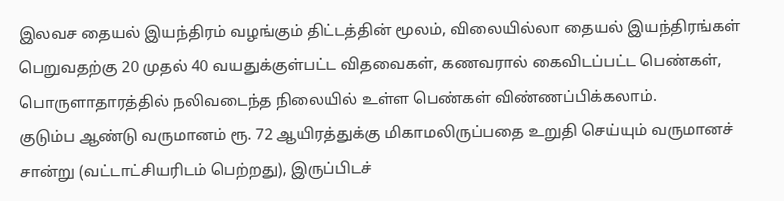இலவச தையல் இயந்திரம் வழங்கும் திட்டத்தின் மூலம், விலையில்லா தையல் இயந்திரங்கள் பெறுவதற்கு 20 முதல் 40 வயதுக்குள்பட்ட விதவைகள், கணவரால் கைவிடப்பட்ட பெண்கள், பொருளாதாரத்தில் நலிவடைந்த நிலையில் உள்ள பெண்கள் விண்ணப்பிக்கலாம்.
குடும்ப ஆண்டு வருமானம் ரூ. 72 ஆயிரத்துக்கு மிகாமலிருப்பதை உறுதி செய்யும் வருமானச் சான்று (வட்டாட்சியரிடம் பெற்றது), இருப்பிடச்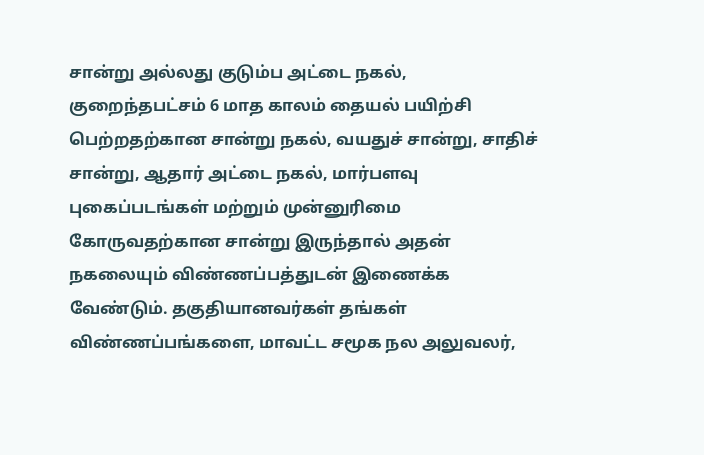சான்று அல்லது குடும்ப அட்டை நகல், குறைந்தபட்சம் 6 மாத காலம் தையல் பயிற்சி பெற்றதற்கான சான்று நகல், வயதுச் சான்று, சாதிச் சான்று, ஆதார் அட்டை நகல், மார்பளவு புகைப்படங்கள் மற்றும் முன்னுரிமை கோருவதற்கான சான்று இருந்தால் அதன் நகலையும் விண்ணப்பத்துடன் இணைக்க வேண்டும். தகுதியானவர்கள் தங்கள் விண்ணப்பங்களை, மாவட்ட சமூக நல அலுவலர்,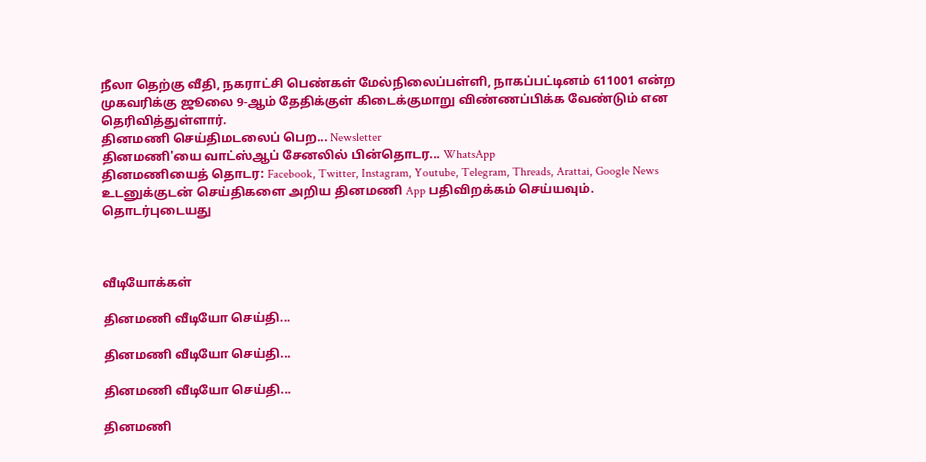நீலா தெற்கு வீதி, நகராட்சி பெண்கள் மேல்நிலைப்பள்ளி, நாகப்பட்டினம் 611001 என்ற முகவரிக்கு ஜூலை 9-ஆம் தேதிக்குள் கிடைக்குமாறு விண்ணப்பிக்க வேண்டும் என தெரிவித்துள்ளார்.
தினமணி செய்திமடலைப் பெற... Newsletter
தினமணி'யை வாட்ஸ்ஆப் சேனலில் பின்தொடர... WhatsApp
தினமணியைத் தொடர: Facebook, Twitter, Instagram, Youtube, Telegram, Threads, Arattai, Google News
உடனுக்குடன் செய்திகளை அறிய தினமணி App பதிவிறக்கம் செய்யவும்.
தொடர்புடையது



வீடியோக்கள்

தினமணி வீடியோ செய்தி...

தினமணி வீடியோ செய்தி...

தினமணி வீடியோ செய்தி...

தினமணி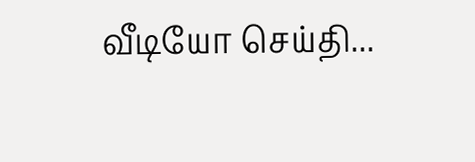வீடியோ செய்தி...